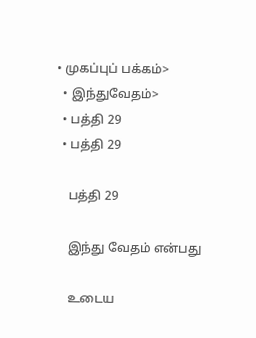• முகப்புப் பக்கம்>
  • இந்துவேதம்>
  • பத்தி 29
  • பத்தி 29

    பத்தி 29

    இந்து வேதம் என்பது

    உடைய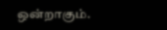ஒன்றாகும்.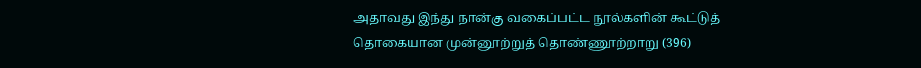அதாவது இந்து நான்கு வகைப்பட்ட நூல்களின் கூட்டுத் தொகையான முன்னூற்றுத் தொண்ணூற்றாறு (396)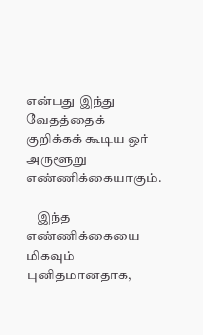என்பது இந்து வேதத்தைக் குறிக்கக் கூடிய ஒர் அருளூறு எண்ணிக்கையாகும்.

    இந்த எண்ணிக்கையை மிகவும் புனிதமானதாக,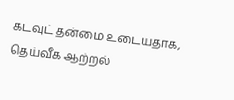கடவுட் தன்மை உடையதாக, தெய்வீக ஆற்றல்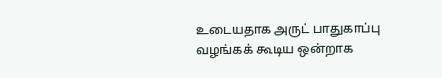உடையதாக அருட் பாதுகாப்பு வழங்கக் கூடிய ஒன்றாக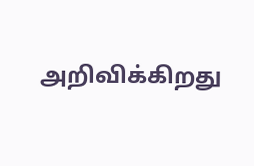அறிவிக்கிறது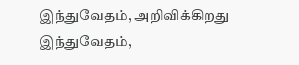இந்துவேதம், அறிவிக்கிறது இந்துவேதம்,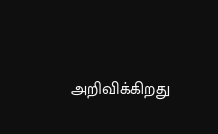அறிவிக்கிறது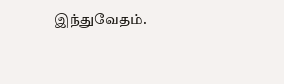இந்துவேதம்.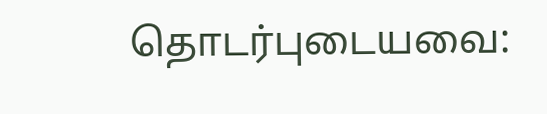தொடர்புடையவை: